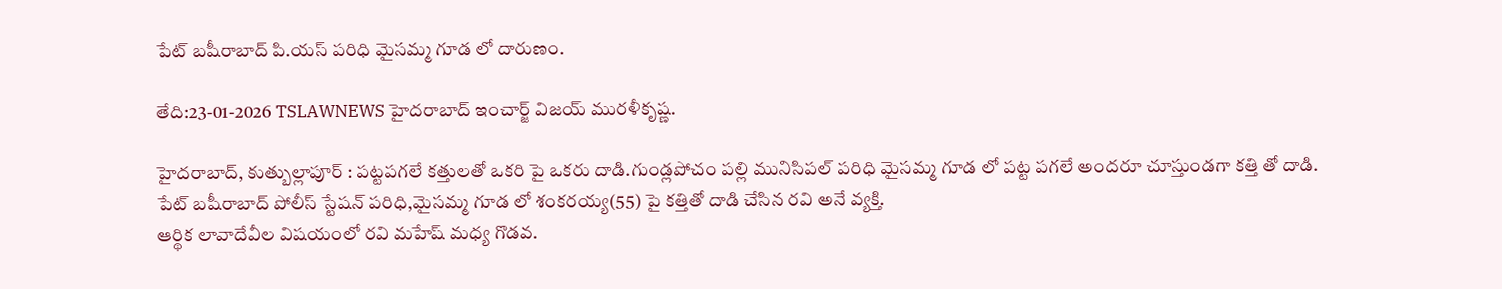పేట్ బషీరాబాద్ పి.యస్ పరిధి మైసమ్మ గూడ లో దారుణం.

తేది:23-01-2026 TSLAWNEWS హైదరాబాద్ ఇంచార్జ్ విజయ్ మురళీకృష్ణ.

హైదరాబాద్, కుత్బుల్లాపూర్ : పట్టపగలే కత్తులతో ఒకరి పై ఒకరు దాడి.గుండ్లపోచం పల్లి మునిసిపల్ పరిధి మైసమ్మ గూడ లో పట్ట పగలే అందరూ చూస్తుండగా కత్తి తో దాడి.
పేట్ బషీరాబాద్ పోలీస్ స్టేషన్ పరిధి,మైసమ్మ గూడ లో శంకరయ్య(55) పై కత్తితో దాడి చేసిన రవి అనే వ్యక్తి.
ఆర్థిక లావాదేవీల విషయంలో రవి మహేష్ మధ్య గొడవ.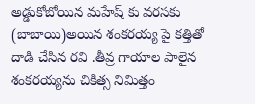అడ్డుకోబోయిన మహేష్ కు వరసకు (బాబాయి)అయిన శంకరయ్య పై కత్తితో దాడి చేసిన రవి .తీవ్ర గాయాల పాలైన శంకరయ్యను చికిత్స నిమిత్తం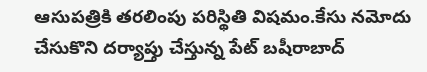ఆసుపత్రికి తరలింపు పరిస్థితి విషమం.కేసు నమోదు చేసుకొని దర్యాప్తు చేస్తున్న పేట్ బషీరాబాద్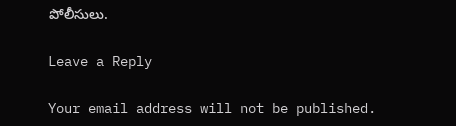పోలీసులు.

Leave a Reply

Your email address will not be published.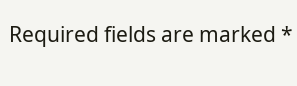Required fields are marked *